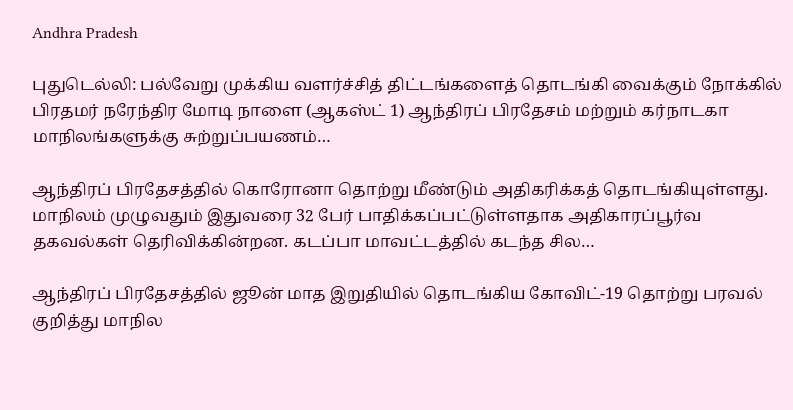Andhra Pradesh

புதுடெல்லி: பல்வேறு முக்கிய வளர்ச்சித் திட்டங்களைத் தொடங்கி வைக்கும் நோக்கில் பிரதமர் நரேந்திர மோடி நாளை (ஆகஸ்ட் 1) ஆந்திரப் பிரதேசம் மற்றும் கர்நாடகா மாநிலங்களுக்கு சுற்றுப்பயணம்…

ஆந்திரப் பிரதேசத்தில் கொரோனா தொற்று மீண்டும் அதிகரிக்கத் தொடங்கியுள்ளது. மாநிலம் முழுவதும் இதுவரை 32 பேர் பாதிக்கப்பட்டுள்ளதாக அதிகாரப்பூர்வ தகவல்கள் தெரிவிக்கின்றன. கடப்பா மாவட்டத்தில் கடந்த சில…

ஆந்திரப் பிரதேசத்தில் ஜூன் மாத இறுதியில் தொடங்கிய கோவிட்-19 தொற்று பரவல் குறித்து மாநில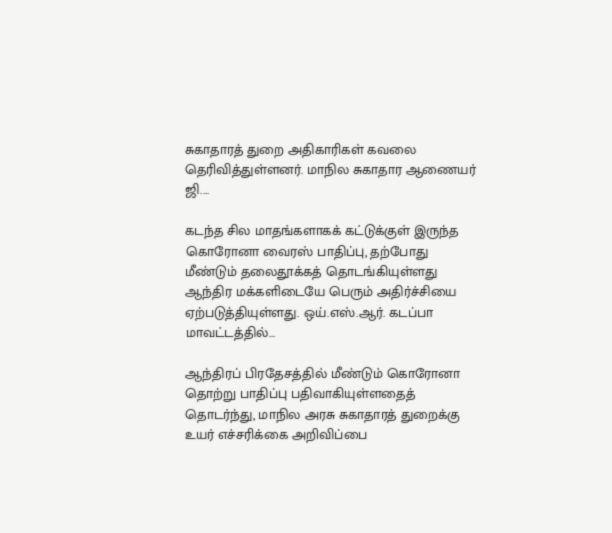சுகாதாரத் துறை அதிகாரிகள் கவலை தெரிவித்துள்ளனர். மாநில சுகாதார ஆணையர் ஜி.…

கடந்த சில மாதங்களாகக் கட்டுக்குள் இருந்த கொரோனா வைரஸ் பாதிப்பு, தற்போது மீண்டும் தலைதூக்கத் தொடங்கியுள்ளது ஆந்திர மக்களிடையே பெரும் அதிர்ச்சியை ஏற்படுத்தியுள்ளது. ஒய்.எஸ்.ஆர். கடப்பா மாவட்டத்தில்…

ஆந்திரப் பிரதேசத்தில் மீண்டும் கொரோனா தொற்று பாதிப்பு பதிவாகியுள்ளதைத் தொடர்ந்து, மாநில அரசு சுகாதாரத் துறைக்கு உயர் எச்சரிக்கை அறிவிப்பை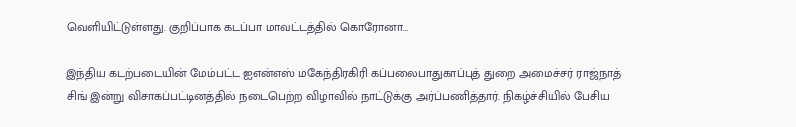வெளியிட்டுள்ளது. குறிப்பாக கடப்பா மாவட்டத்தில் கொரோனா…

இந்திய கடற்படையின் மேம்பட்ட ஐஎன்எஸ் மகேந்திரகிரி கப்பலைபாதுகாப்புத் துறை அமைச்சர் ராஜ்நாத் சிங் இன்று விசாகப்பட்டினத்தில் நடைபெற்ற விழாவில் நாட்டுக்கு அர்ப்பணித்தார். நிகழ்ச்சியில் பேசிய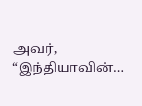அவர், “இந்தியாவின்…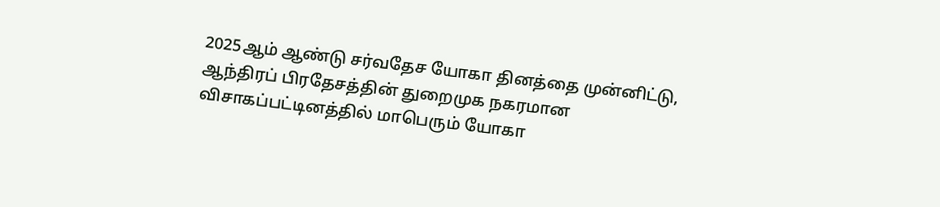2025ஆம் ஆண்டு சர்வதேச யோகா தினத்தை முன்னிட்டு, ஆந்திரப் பிரதேசத்தின் துறைமுக நகரமான விசாகப்பட்டினத்தில் மாபெரும் யோகா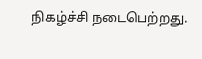நிகழ்ச்சி நடைபெற்றது.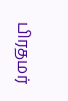பிரதமர்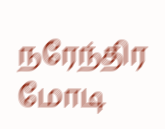நரேந்திர மோடி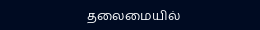தலைமையில்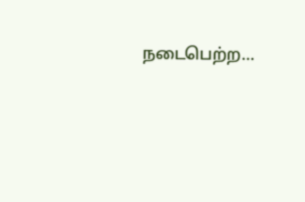நடைபெற்ற…